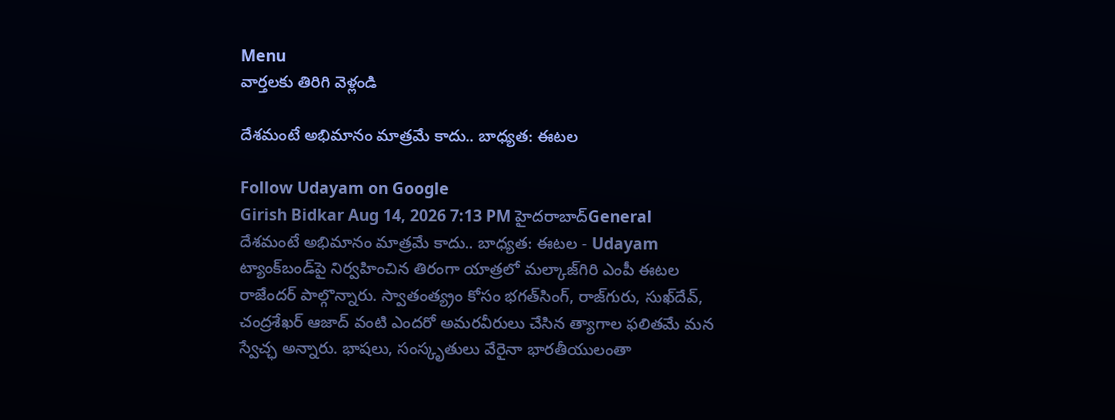Menu
వార్తలకు తిరిగి వెళ్లండి

దేశమంటే అభిమానం మాత్రమే కాదు.. బాధ్యత: ఈటల

Follow Udayam on Google
Girish Bidkar Aug 14, 2026 7:13 PM హైదరాబాద్General
దేశమంటే అభిమానం మాత్రమే కాదు.. బాధ్యత: ఈటల - Udayam
ట్యాంక్‌బండ్‌పై నిర్వహించిన తిరంగా యాత్రలో మల్కాజ్‌గిరి ఎంపీ ఈటల రాజేందర్ పాల్గొన్నారు. స్వాతంత్య్రం కోసం భగత్‌సింగ్, రాజ్‌గురు, సుఖ్‌దేవ్, చంద్రశేఖర్ ఆజాద్ వంటి ఎందరో అమరవీరులు చేసిన త్యాగాల ఫలితమే మన స్వేచ్ఛ అన్నారు. భాషలు, సంస్కృతులు వేరైనా భారతీయులంతా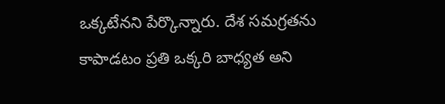ఒక్కటేనని పేర్కొన్నారు. దేశ సమగ్రతను కాపాడటం ప్రతి ఒక్కరి బాధ్యత అని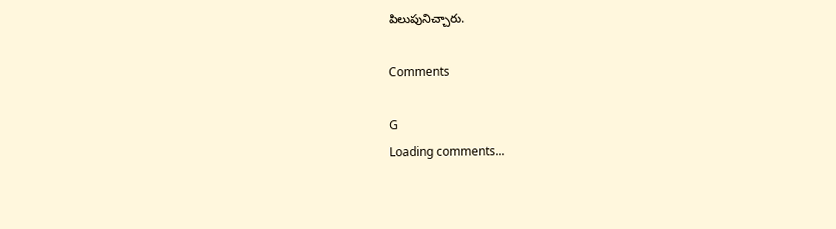పిలుపునిచ్చారు.

Comments

G
Loading comments...